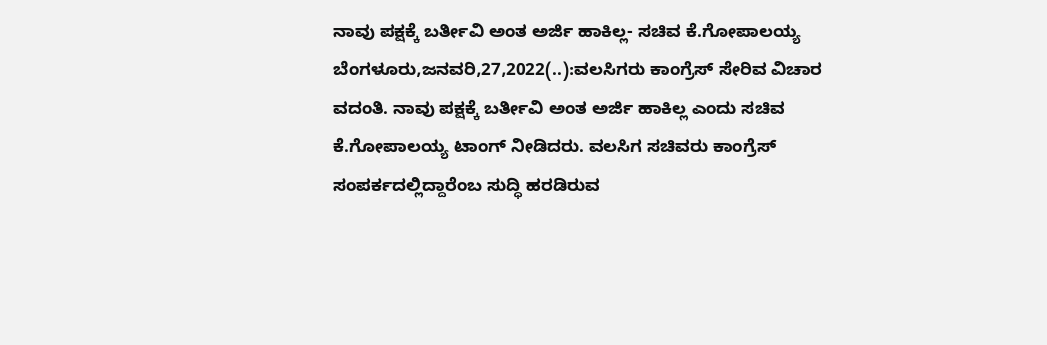ನಾವು ಪಕ್ಷಕ್ಕೆ ಬರ್ತೀವಿ ಅಂತ ಅರ್ಜಿ ಹಾಕಿಲ್ಲ- ಸಚಿವ ಕೆ.ಗೋಪಾಲಯ್ಯ ಬೆಂಗಳೂರು,ಜನವರಿ,27,2022(..):ವಲಸಿಗರು ಕಾಂಗ್ರೆಸ್ ಸೇರಿವ ವಿಚಾರ ವದಂತಿ. ನಾವು ಪಕ್ಷಕ್ಕೆ ಬರ್ತೀವಿ ಅಂತ ಅರ್ಜಿ ಹಾಕಿಲ್ಲ ಎಂದು ಸಚಿವ ಕೆ.ಗೋಪಾಲಯ್ಯ ಟಾಂಗ್ ನೀಡಿದರು. ವಲಸಿಗ ಸಚಿವರು ಕಾಂಗ್ರೆಸ್ ಸಂಪರ್ಕದಲ್ಲಿದ್ದಾರೆಂಬ ಸುದ್ಧಿ ಹರಡಿರುವ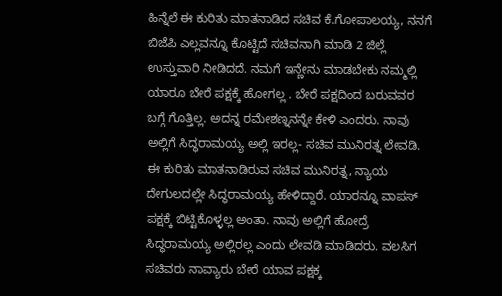ಹಿನ್ನೆಲೆ ಈ ಕುರಿತು ಮಾತನಾಡಿದ ಸಚಿವ ಕೆ.ಗೋಪಾಲಯ್ಯ, ನನಗೆ ಬಿಜೆಪಿ ಎಲ್ಲವನ್ನೂ ಕೊಟ್ಟಿದೆ ಸಚಿವನಾಗಿ ಮಾಡಿ 2 ಜಿಲ್ಲೆ ಉಸ್ತುವಾರಿ ನೀಡಿದದೆ. ನಮಗೆ ಇನ್ಣೇನು ಮಾಡಬೇಕು ನಮ್ಮಲ್ಲಿ ಯಾರೂ ಬೇರೆ ಪಕ್ಷಕ್ಕೆ ಹೋಗಲ್ಲ . ಬೇರೆ ಪಕ್ಷದಿಂದ ಬರುವವರ ಬಗ್ಗೆ ಗೊತ್ತಿಲ್ಲ. ಅದನ್ನ ರಮೇಶಣ್ನನನ್ನೇ ಕೇಳಿ ಎಂದರು. ನಾವು ಅಲ್ಲಿಗೆ ಸಿದ್ಧರಾಮಯ್ಯ ಅಲ್ಲಿ ಇರಲ್ಲ- ಸಚಿವ ಮುನಿರತ್ನ ಲೇವಡಿ. ಈ ಕುರಿತು ಮಾತನಾಡಿರುವ ಸಚಿವ ಮುನಿರತ್ನ, ನ್ಯಾಯ ದೇಗುಲದಲ್ಲೇ ಸಿದ‍್ಧರಾಮಯ್ಯ ಹೇಳಿದ್ದಾರೆ. ಯಾರನ್ನೂ ವಾಪಸ್ ಪಕ್ಷಕ್ಕೆ ಬಿಟ್ಟಿಕೊಳ್ಳಲ್ಲ ಅಂತಾ. ನಾವು ಅಲ್ಲಿಗೆ ಹೋದ್ರೆ ಸಿದ್ಧರಾಮಯ್ಯ ಅಲ್ಲಿರಲ್ಲ ಎಂದು ಲೇವಡಿ ಮಾಡಿದರು. ವಲಸಿಗ ಸಚಿವರು ನಾವ್ಯಾರು ಬೇರೆ ಯಾವ ಪಕ್ಷಕ್ಕ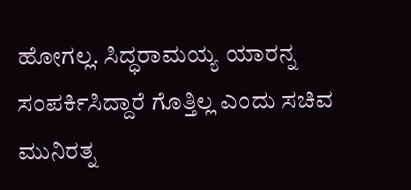ಹೋಗಲ್ಲ. ಸಿದ್ಧರಾಮಯ್ಯ ಯಾರನ್ನ ಸಂಪರ್ಕಿಸಿದ್ದಾರೆ ಗೊತ್ತಿಲ್ಲ ಎಂದು ಸಚಿವ ಮುನಿರತ್ನ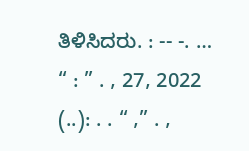ತಿಳಿಸಿದರು. : -- -. … “ : ” . , 27, 2022 (..): . . “ ,” . ,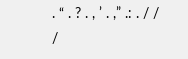. “ . ? . , ’ . ,” .: . / / /